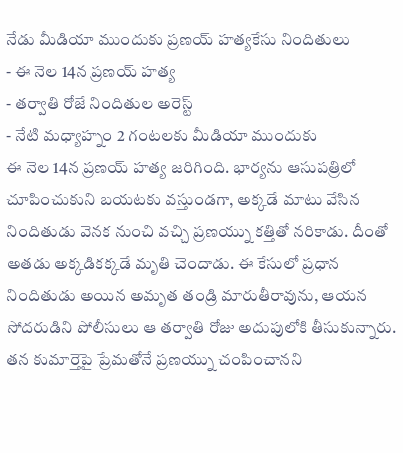నేడు మీడియా ముందుకు ప్రణయ్ హత్యకేసు నిందితులు
- ఈ నెల 14న ప్రణయ్ హత్య
- తర్వాతి రోజే నిందితుల అరెస్ట్
- నేటి మధ్యాహ్నం 2 గంటలకు మీడియా ముందుకు
ఈ నెల 14న ప్రణయ్ హత్య జరిగింది. భార్యను ఆసుపత్రిలో చూపించుకుని బయటకు వస్తుండగా, అక్కడే మాటు వేసిన నిందితుడు వెనక నుంచి వచ్చి ప్రణయ్ను కత్తితో నరికాడు. దీంతో అతడు అక్కడికక్కడే మృతి చెందాడు. ఈ కేసులో ప్రధాన నిందితుడు అయిన అమృత తండ్రి మారుతీరావును, ఆయన సోదరుడిని పోలీసులు ఆ తర్వాతి రోజు అదుపులోకి తీసుకున్నారు. తన కుమార్తెపై ప్రేమతోనే ప్రణయ్ను చంపించానని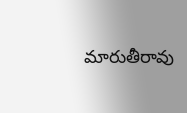మారుతీరావు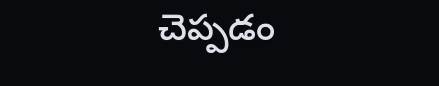చెప్పడం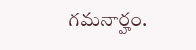గమనార్హం.